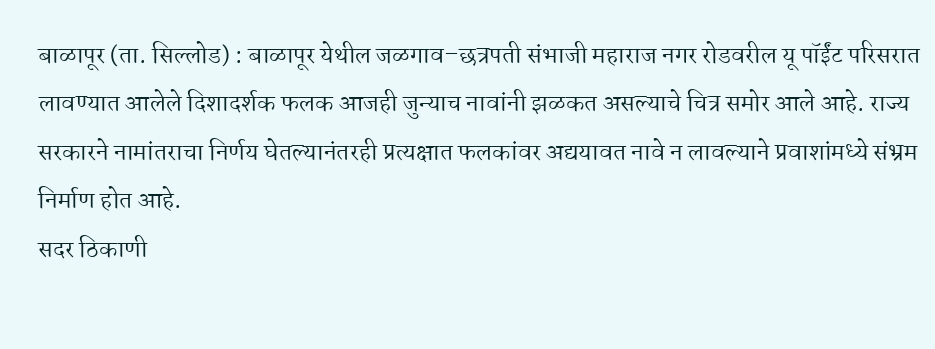बाळापूर (ता. सिल्लोड) : बाळापूर येथील जळगाव–छत्रपती संभाजी महाराज नगर रोडवरील यू पॉईंट परिसरात लावण्यात आलेले दिशादर्शक फलक आजही जुन्याच नावांनी झळकत असल्याचे चित्र समोर आले आहे. राज्य सरकारने नामांतराचा निर्णय घेतल्यानंतरही प्रत्यक्षात फलकांवर अद्ययावत नावे न लावल्याने प्रवाशांमध्ये संभ्रम निर्माण होत आहे.
सदर ठिकाणी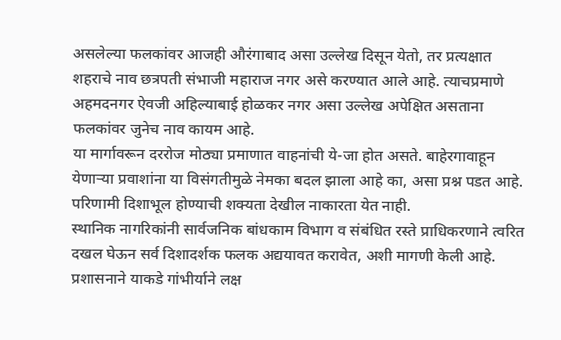असलेल्या फलकांवर आजही औरंगाबाद असा उल्लेख दिसून येतो, तर प्रत्यक्षात शहराचे नाव छत्रपती संभाजी महाराज नगर असे करण्यात आले आहे. त्याचप्रमाणे अहमदनगर ऐवजी अहिल्याबाई होळकर नगर असा उल्लेख अपेक्षित असताना फलकांवर जुनेच नाव कायम आहे.
या मार्गावरून दररोज मोठ्या प्रमाणात वाहनांची ये-जा होत असते. बाहेरगावाहून येणाऱ्या प्रवाशांना या विसंगतीमुळे नेमका बदल झाला आहे का, असा प्रश्न पडत आहे. परिणामी दिशाभूल होण्याची शक्यता देखील नाकारता येत नाही.
स्थानिक नागरिकांनी सार्वजनिक बांधकाम विभाग व संबंधित रस्ते प्राधिकरणाने त्वरित दखल घेऊन सर्व दिशादर्शक फलक अद्ययावत करावेत, अशी मागणी केली आहे. प्रशासनाने याकडे गांभीर्याने लक्ष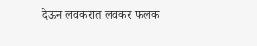देऊन लवकरात लवकर फलक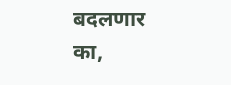बदलणार का,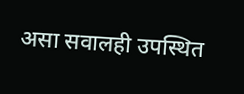असा सवालही उपस्थित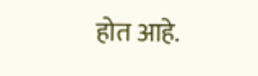होत आहे.